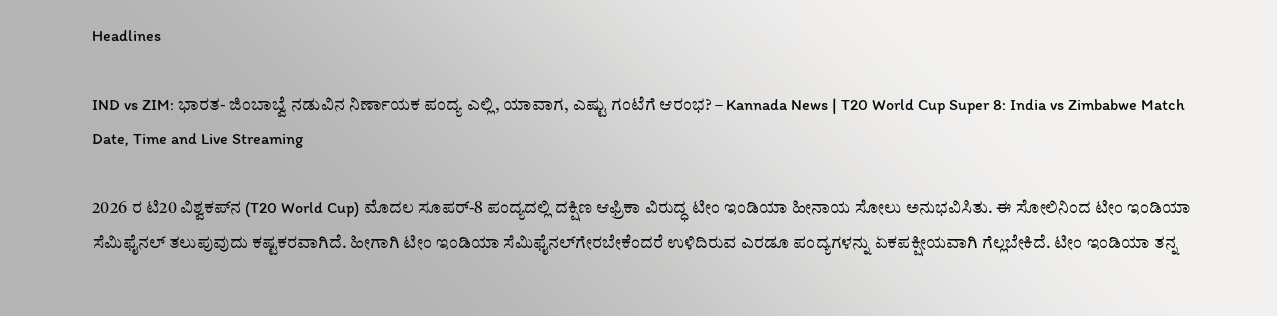Headlines

IND vs ZIM: ಭಾರತ- ಜಿಂಬಾಬ್ವೆ ನಡುವಿನ ನಿರ್ಣಾಯಕ ಪಂದ್ಯ ಎಲ್ಲಿ, ಯಾವಾಗ, ಎಷ್ಟು ಗಂಟೆಗೆ ಆರಂಭ? – Kannada News | T20 World Cup Super 8: India vs Zimbabwe Match Date, Time and Live Streaming

2026 ರ ಟಿ20 ವಿಶ್ವಕಪ್‌ನ (T20 World Cup) ಮೊದಲ ಸೂಪರ್-8 ಪಂದ್ಯದಲ್ಲಿ ದಕ್ಷಿಣ ಆಫ್ರಿಕಾ ವಿರುದ್ಧ ಟೀಂ ಇಂಡಿಯಾ ಹೀನಾಯ ಸೋಲು ಅನುಭವಿಸಿತು. ಈ ಸೋಲಿನಿಂದ ಟೀಂ ಇಂಡಿಯಾ ಸೆಮಿಫೈನಲ್ ತಲುಪುವುದು ಕಷ್ಟಕರವಾಗಿದೆ. ಹೀಗಾಗಿ ಟೀಂ ಇಂಡಿಯಾ ಸೆಮಿಫೈನಲ್‌ಗೇರಬೇಕೆಂದರೆ ಉಳಿದಿರುವ ಎರಡೂ ಪಂದ್ಯಗಳನ್ನು ಏಕಪಕ್ಷೀಯವಾಗಿ ಗೆಲ್ಲಬೇಕಿದೆ. ಟೀಂ ಇಂಡಿಯಾ ತನ್ನ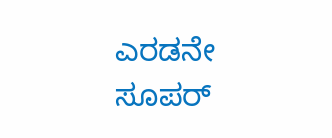ಎರಡನೇ ಸೂಪರ್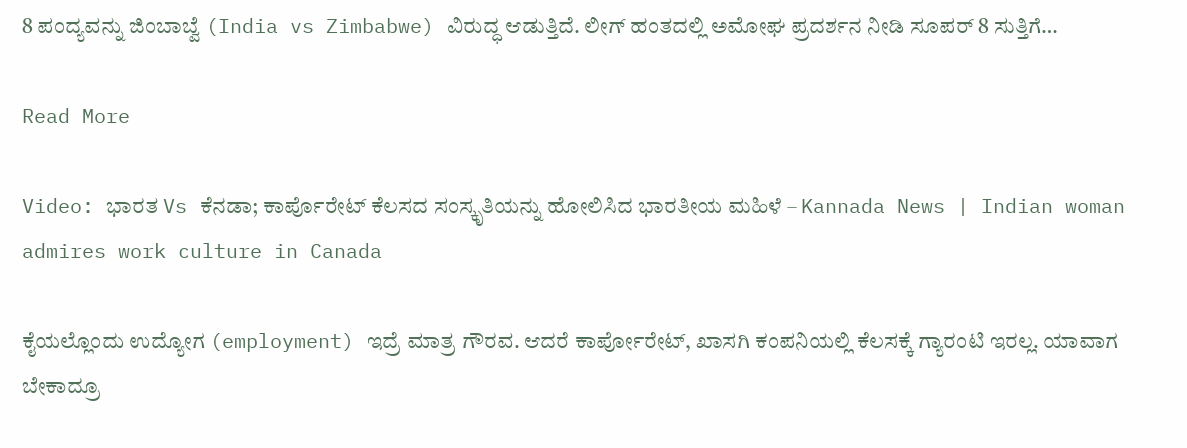8 ಪಂದ್ಯವನ್ನು ಜಿಂಬಾಬ್ವೆ (India vs Zimbabwe) ವಿರುದ್ಧ ಆಡುತ್ತಿದೆ. ಲೀಗ್ ಹಂತದಲ್ಲಿ ಅಮೋಘ ಪ್ರದರ್ಶನ ನೀಡಿ ಸೂಪರ್ 8 ಸುತ್ತಿಗೆ…

Read More

Video: ಭಾರತ Vs ಕೆನಡಾ; ಕಾರ್ಪೊರೇಟ್ ಕೆಲಸದ ಸಂಸ್ಕೃತಿಯನ್ನು ಹೋಲಿಸಿದ ಭಾರತೀಯ ಮಹಿಳೆ – Kannada News | Indian woman admires work culture in Canada

ಕೈಯಲ್ಲೊಂದು ಉದ್ಯೋಗ (employment) ಇದ್ರೆ ಮಾತ್ರ ಗೌರವ. ಆದರೆ ಕಾರ್ಪೋರೇಟ್, ಖಾಸಗಿ ಕಂಪನಿಯಲ್ಲಿ ಕೆಲಸಕ್ಕೆ ಗ್ಯಾರಂಟಿ ಇರಲ್ಲ. ಯಾವಾಗ ಬೇಕಾದ್ರೂ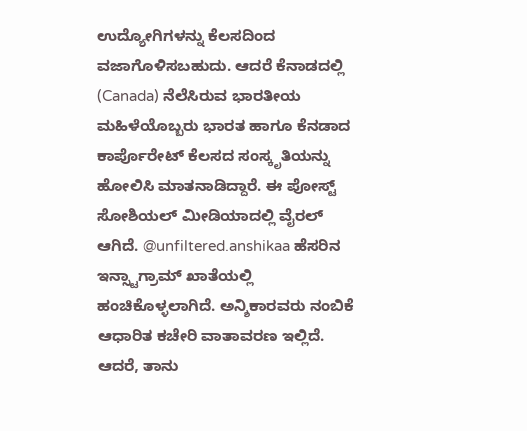ಉದ್ಯೋಗಿಗಳನ್ನು ಕೆಲಸದಿಂದ ವಜಾಗೊಳಿಸಬಹುದು. ಆದರೆ ಕೆನಾಡದಲ್ಲಿ (Canada) ನೆಲೆಸಿರುವ ಭಾರತೀಯ ಮಹಿಳೆಯೊಬ್ಬರು ಭಾರತ ಹಾಗೂ ಕೆನಡಾದ ಕಾರ್ಪೊರೇಟ್ ಕೆಲಸದ ಸಂಸ್ಕೃತಿಯನ್ನು ಹೋಲಿಸಿ ಮಾತನಾಡಿದ್ದಾರೆ. ಈ ಪೋಸ್ಟ್ ಸೋಶಿಯಲ್ ಮೀಡಿಯಾದಲ್ಲಿ ವೈರಲ್ ಆಗಿದೆ. @unfiltered.anshikaa ಹೆಸರಿನ ಇನ್ಸ್ಟಾಗ್ರಾಮ್ ಖಾತೆಯಲ್ಲಿ ಹಂಚಿಕೊಳ್ಳಲಾಗಿದೆ. ಅನ್ಶಿಕಾರವರು ನಂಬಿಕೆ ಆಧಾರಿತ ಕಚೇರಿ ವಾತಾವರಣ ಇಲ್ಲಿದೆ. ಆದರೆ, ತಾನು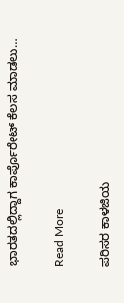ಭಾರತದಲ್ಲಿದ್ದಾಗ ಕಾರ್ಪೊರೇಟ್ ಕೆಲಸ ಮಾಡಲು…

Read More

ಪರಿಸರ ಕಾಳಜಿಯ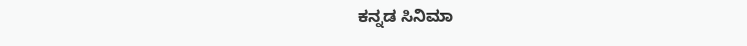ಕನ್ನಡ ಸಿನಿಮಾ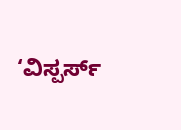‘ವಿಸ್ಪರ್ಸ್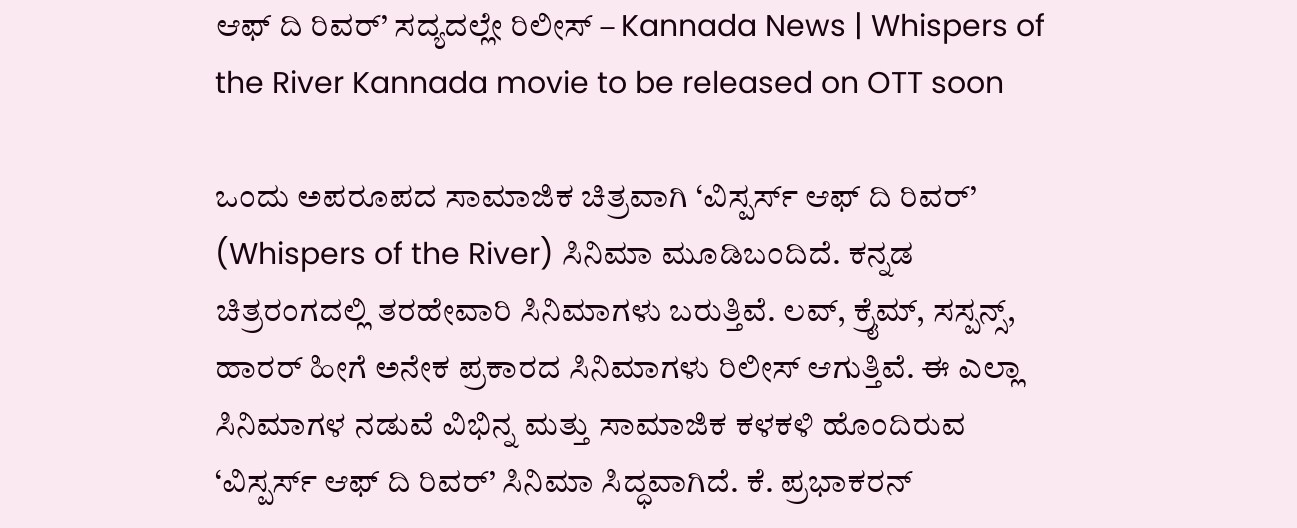ಆಫ್ ದಿ ರಿವರ್’ ಸದ್ಯದಲ್ಲೇ ರಿಲೀಸ್ – Kannada News | Whispers of the River Kannada movie to be released on OTT soon

ಒಂದು ಅಪರೂಪದ ಸಾಮಾಜಿಕ ಚಿತ್ರವಾಗಿ ‘ವಿಸ್ಪರ್ಸ್ ಆಫ್ ದಿ ರಿವರ್’ (Whispers of the River) ಸಿನಿಮಾ ಮೂಡಿಬಂದಿದೆ. ಕನ್ನಡ ಚಿತ್ರರಂಗದಲ್ಲಿ ತರಹೇವಾರಿ ಸಿನಿಮಾಗಳು ಬರುತ್ತಿವೆ. ಲವ್, ಕ್ರೈಮ್, ಸಸ್ಪನ್ಸ್, ಹಾರರ್ ಹೀಗೆ ಅನೇಕ ಪ್ರಕಾರದ ಸಿನಿಮಾಗಳು ರಿಲೀಸ್ ಆಗುತ್ತಿವೆ. ಈ ಎಲ್ಲಾ ಸಿನಿಮಾಗಳ ನಡುವೆ ವಿಭಿನ್ನ ಮತ್ತು ಸಾಮಾಜಿಕ ಕಳಕಳಿ ಹೊಂದಿರುವ ‘ವಿಸ್ಪರ್ಸ್ ಆಫ್ ದಿ ರಿವರ್’ ಸಿನಿಮಾ ಸಿದ್ಧವಾಗಿದೆ. ಕೆ. ಪ್ರಭಾಕರನ್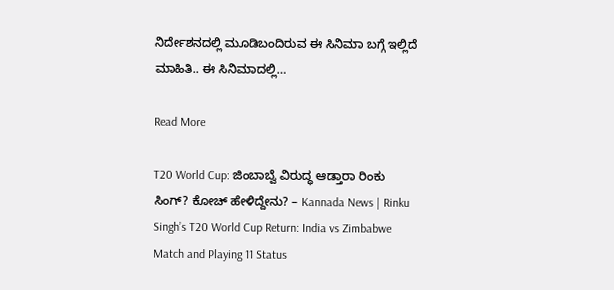ನಿರ್ದೇಶನದಲ್ಲಿ ಮೂಡಿಬಂದಿರುವ ಈ ಸಿನಿಮಾ ಬಗ್ಗೆ ಇಲ್ಲಿದೆ ಮಾಹಿತಿ.. ಈ ಸಿನಿಮಾದಲ್ಲಿ…

Read More

T20 World Cup: ಜಿಂಬಾಬ್ವೆ ವಿರುದ್ಧ ಆಡ್ತಾರಾ ರಿಂಕು ಸಿಂಗ್? ಕೋಚ್ ಹೇಳಿದ್ದೇನು? – Kannada News | Rinku Singh’s T20 World Cup Return: India vs Zimbabwe Match and Playing 11 Status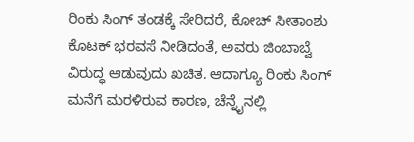ರಿಂಕು ಸಿಂಗ್ ತಂಡಕ್ಕೆ ಸೇರಿದರೆ, ಕೋಚ್ ಸೀತಾಂಶು ಕೊಟಕ್ ಭರವಸೆ ನೀಡಿದಂತೆ, ಅವರು ಜಿಂಬಾಬ್ವೆ ವಿರುದ್ಧ ಆಡುವುದು ಖಚಿತ. ಆದಾಗ್ಯೂ ರಿಂಕು ಸಿಂಗ್ ಮನೆಗೆ ಮರಳಿರುವ ಕಾರಣ, ಚೆನ್ನೈನಲ್ಲಿ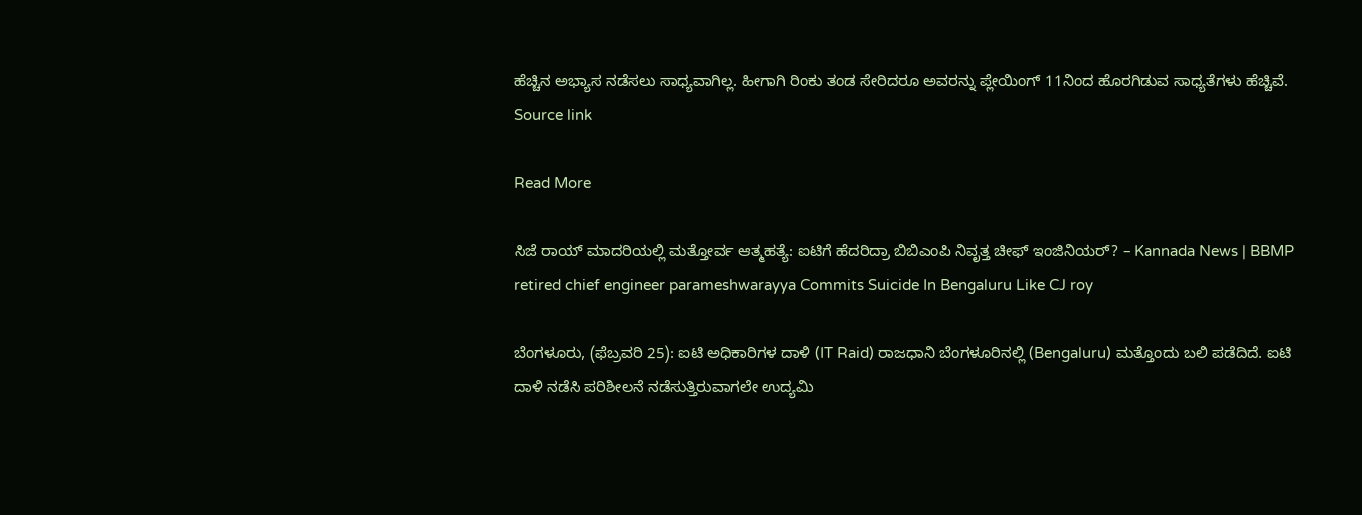ಹೆಚ್ಚಿನ ಅಭ್ಯಾಸ ನಡೆಸಲು ಸಾಧ್ಯವಾಗಿಲ್ಲ. ಹೀಗಾಗಿ ರಿಂಕು ತಂಡ ಸೇರಿದರೂ ಅವರನ್ನು ಪ್ಲೇಯಿಂಗ್ 11ನಿಂದ ಹೊರಗಿಡುವ ಸಾಧ್ಯತೆಗಳು ಹೆಚ್ಚಿವೆ. Source link

Read More

ಸಿಜೆ ರಾಯ್ ಮಾದರಿಯಲ್ಲಿ ಮತ್ತೋರ್ವ ಆತ್ಮಹತ್ಯೆ: ಐಟಿಗೆ ಹೆದರಿದ್ರಾ ಬಿಬಿಎಂಪಿ ನಿವೃತ್ತ ಚೀಫ್ ಇಂಜಿನಿಯರ್? – Kannada News | BBMP retired chief engineer parameshwarayya Commits Suicide In Bengaluru Like CJ roy

ಬೆಂಗಳೂರು, (ಫೆಬ್ರವರಿ 25): ಐಟಿ ಅಧಿಕಾರಿಗಳ ದಾಳಿ (IT Raid) ರಾಜಧಾನಿ ಬೆಂಗಳೂರಿನಲ್ಲಿ (Bengaluru) ಮತ್ತೊಂದು ಬಲಿ ಪಡೆದಿದೆ. ಐಟಿ ದಾಳಿ ನಡೆಸಿ ಪರಿಶೀಲನೆ ನಡೆಸುತ್ತಿರುವಾಗಲೇ ಉದ್ಯಮಿ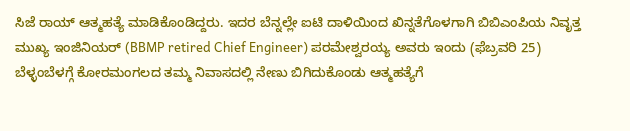ಸಿಜೆ ರಾಯ್ ಆತ್ಮಹತ್ಯೆ ಮಾಡಿಕೊಂಡಿದ್ದರು. ಇದರ ಬೆನ್ನಲ್ಲೇ ಐಟಿ ದಾಳಿಯಿಂದ ಖಿನ್ನತೆಗೊಳಗಾಗಿ ಬಿಬಿಎಂಪಿಯ ನಿವೃತ್ತ ಮುಖ್ಯ ಇಂಜಿನಿಯರ್ (BBMP retired Chief Engineer) ಪರಮೇಶ್ವರಯ್ಯ ಅವರು ಇಂದು (ಫೆಬ್ರವರಿ 25) ಬೆಳ್ಳಂಬೆಳಗ್ಗೆ ಕೋರಮಂಗಲದ ತಮ್ಮ ನಿವಾಸದಲ್ಲಿ ನೇಣು ಬಿಗಿದುಕೊಂಡು ಆತ್ಮಹತ್ಯೆಗೆ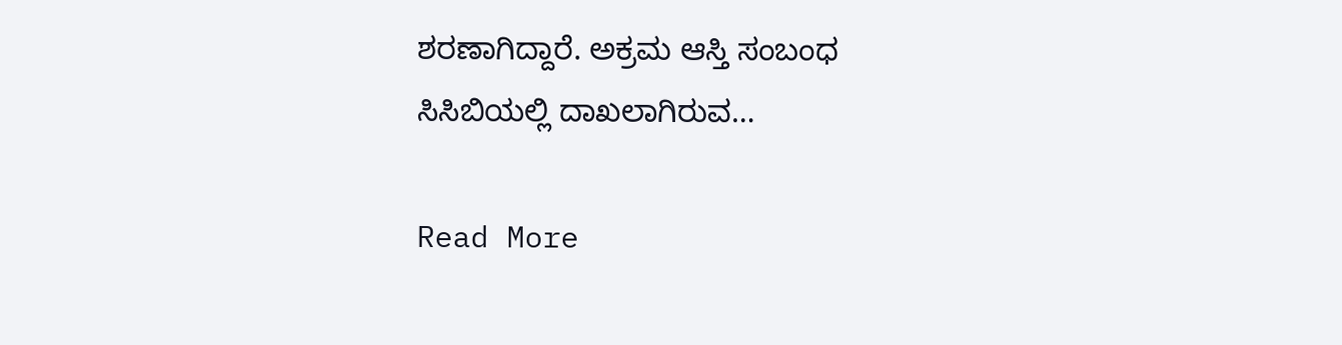ಶರಣಾಗಿದ್ದಾರೆ. ಅಕ್ರಮ ಆಸ್ತಿ ಸಂಬಂಧ ಸಿಸಿಬಿಯಲ್ಲಿ ದಾಖಲಾಗಿರುವ…

Read More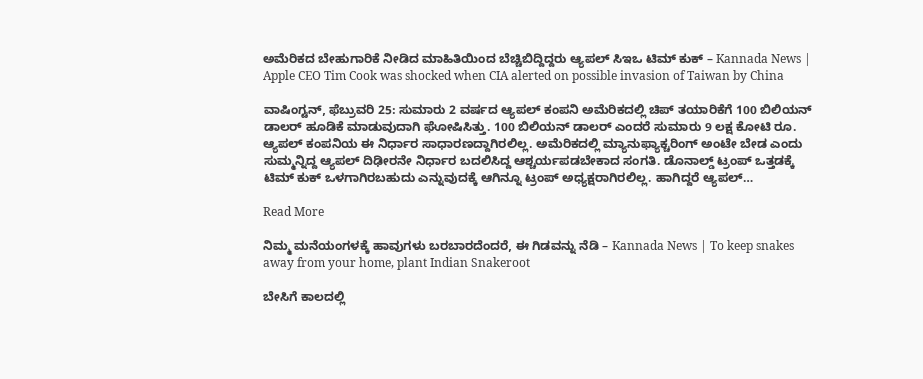ಅಮೆರಿಕದ ಬೇಹುಗಾರಿಕೆ ನೀಡಿದ ಮಾಹಿತಿಯಿಂದ ಬೆಚ್ಚಿಬಿದ್ದಿದ್ದರು ಆ್ಯಪಲ್ ಸಿಇಒ ಟಿಮ್ ಕುಕ್ – Kannada News | Apple CEO Tim Cook was shocked when CIA alerted on possible invasion of Taiwan by China

ವಾಷಿಂಗ್ಟನ್, ಫೆಬ್ರುವರಿ 25: ಸುಮಾರು 2 ವರ್ಷದ ಆ್ಯಪಲ್ ಕಂಪನಿ ಅಮೆರಿಕದಲ್ಲಿ ಚಿಪ್ ತಯಾರಿಕೆಗೆ 100 ಬಿಲಿಯನ್ ಡಾಲರ್ ಹೂಡಿಕೆ ಮಾಡುವುದಾಗಿ ಘೋಷಿಸಿತ್ತು. 100 ಬಿಲಿಯನ್ ಡಾಲರ್ ಎಂದರೆ ಸುಮಾರು 9 ಲಕ್ಷ ಕೋಟಿ ರೂ. ಆ್ಯಪಲ್ ಕಂಪನಿಯ ಈ ನಿರ್ಧಾರ ಸಾಧಾರಣದ್ದಾಗಿರಲಿಲ್ಲ. ಅಮೆರಿಕದಲ್ಲಿ ಮ್ಯಾನುಫ್ಯಾಕ್ಚರಿಂಗ್ ಅಂಟೇ ಬೇಡ ಎಂದು ಸುಮ್ಮನ್ನಿದ್ದ ಆ್ಯಪಲ್ ದಿಢೀರನೇ ನಿರ್ಧಾರ ಬದಲಿಸಿದ್ದ ಆಶ್ಚರ್ಯಪಡಬೇಕಾದ ಸಂಗತಿ. ಡೊನಾಲ್ಡ್ ಟ್ರಂಪ್ ಒತ್ತಡಕ್ಕೆ ಟಿಮ್ ಕುಕ್ ಒಳಗಾಗಿರಬಹುದು ಎನ್ನುವುದಕ್ಕೆ ಆಗಿನ್ನೂ ಟ್ರಂಪ್ ಅಧ್ಯಕ್ಷರಾಗಿರಲಿಲ್ಲ. ಹಾಗಿದ್ದರೆ ಆ್ಯಪಲ್…

Read More

ನಿಮ್ಮ ಮನೆಯಂಗಳಕ್ಕೆ ಹಾವುಗಳು ಬರಬಾರದೆಂದರೆ, ಈ ಗಿಡವನ್ನು ನೆಡಿ – Kannada News | To keep snakes away from your home, plant Indian Snakeroot

ಬೇಸಿಗೆ ಕಾಲದಲ್ಲಿ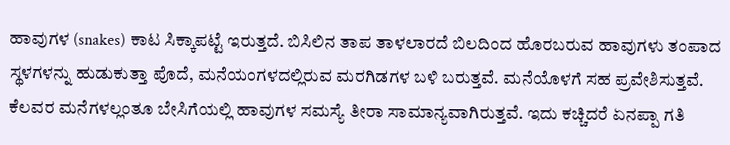ಹಾವುಗಳ (snakes) ಕಾಟ ಸಿಕ್ಕಾಪಟ್ಟೆ ಇರುತ್ತದೆ. ಬಿಸಿಲಿನ ತಾಪ ತಾಳಲಾರದೆ ಬಿಲದಿಂದ ಹೊರಬರುವ ಹಾವುಗಳು ತಂಪಾದ ಸ್ಥಳಗಳನ್ನು ಹುಡುಕುತ್ತಾ ಪೊದೆ, ಮನೆಯಂಗಳದಲ್ಲಿರುವ ಮರಗಿಡಗಳ ಬಳಿ ಬರುತ್ತವೆ. ಮನೆಯೊಳಗೆ ಸಹ ಪ್ರವೇಶಿಸುತ್ತವೆ. ಕೆಲವರ ಮನೆಗಳಲ್ಲಂತೂ ಬೇಸಿಗೆಯಲ್ಲಿ ಹಾವುಗಳ ಸಮಸ್ಯೆ ತೀರಾ ಸಾಮಾನ್ಯವಾಗಿರುತ್ತವೆ. ಇದು ಕಚ್ಚಿದರೆ ಏನಪ್ಪಾ ಗತಿ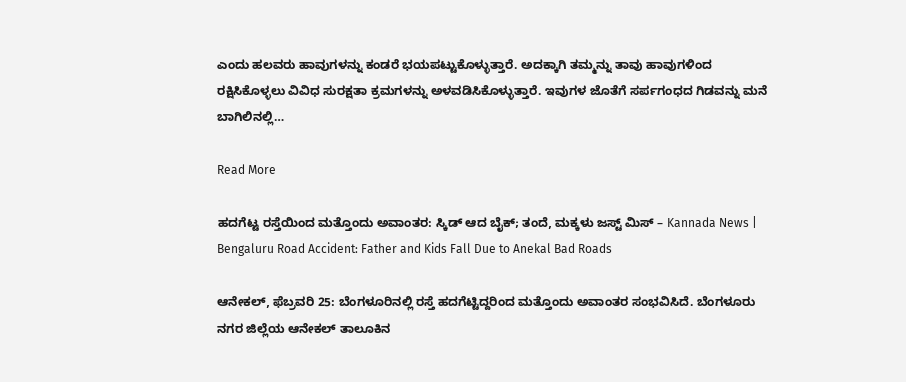ಎಂದು ಹಲವರು ಹಾವುಗಳನ್ನು ಕಂಡರೆ ಭಯಪಟ್ಟುಕೊಳ್ಳುತ್ತಾರೆ. ಅದಕ್ಕಾಗಿ ತಮ್ಮನ್ನು ತಾವು ಹಾವುಗಳಿಂದ  ರಕ್ಷಿಸಿಕೊಳ್ಳಲು ವಿವಿಧ ಸುರಕ್ಷತಾ ಕ್ರಮಗಳನ್ನು ಅಳವಡಿಸಿಕೊಳ್ಳುತ್ತಾರೆ. ಇವುಗಳ ಜೊತೆಗೆ ಸರ್ಪಗಂಧದ ಗಿಡವನ್ನು ಮನೆ ಬಾಗಿಲಿನಲ್ಲಿ…

Read More

ಹದಗೆಟ್ಟ ರಸ್ತೆಯಿಂದ ಮತ್ತೊಂದು ಅವಾಂತರ: ಸ್ಕಿಡ್ ಆದ ಬೈಕ್; ತಂದೆ, ಮಕ್ಕಳು ಜಸ್ಟ್ ಮಿಸ್ – Kannada News | Bengaluru Road Accident: Father and Kids Fall Due to Anekal Bad Roads

ಆನೇಕಲ್, ಫೆಬ್ರವರಿ 25: ಬೆಂಗಳೂರಿನಲ್ಲಿ ರಸ್ತೆ ಹದಗೆಟ್ಟಿದ್ದರಿಂದ ಮತ್ತೊಂದು ಅವಾಂತರ ಸಂಭವಿಸಿದೆ. ಬೆಂಗಳೂರು ನಗರ ಜಿಲ್ಲೆಯ ಆನೇಕಲ್ ತಾಲೂಕಿನ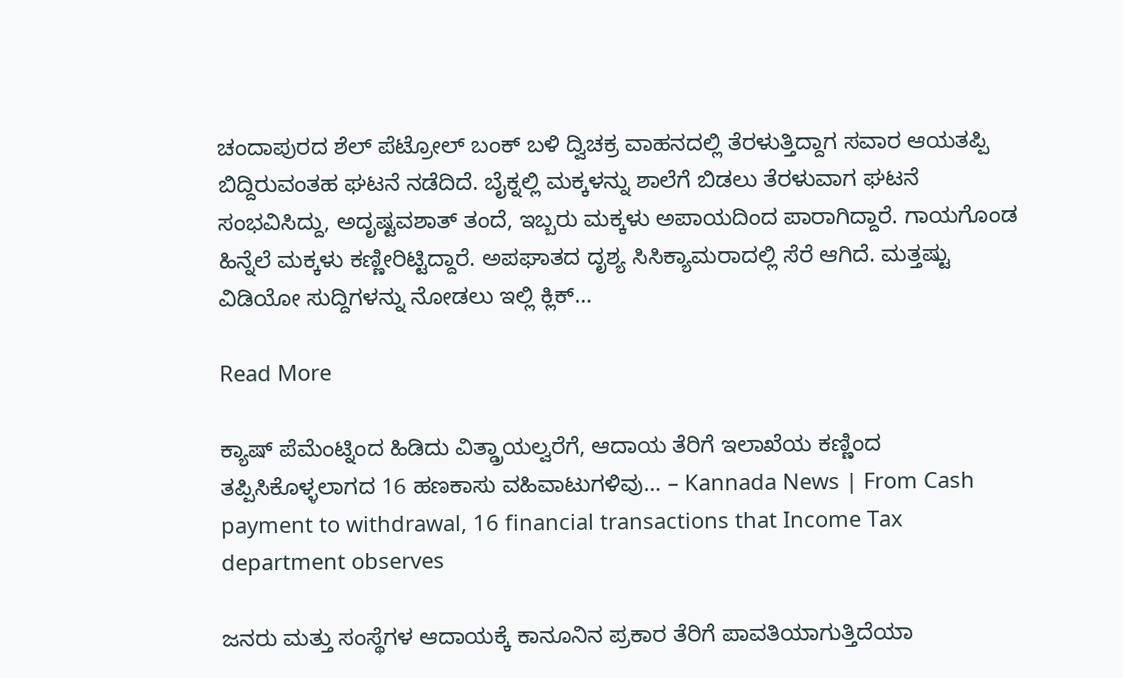ಚಂದಾಪುರದ ಶೆಲ್ ಪೆಟ್ರೋಲ್ ಬಂಕ್ ಬಳಿ ದ್ವಿಚಕ್ರ ವಾಹನದಲ್ಲಿ ತೆರಳುತ್ತಿದ್ದಾಗ ಸವಾರ ಆಯತಪ್ಪಿ ಬಿದ್ದಿರುವಂತಹ ಘಟನೆ ನಡೆದಿದೆ. ಬೈಕ್ನಲ್ಲಿ ಮಕ್ಕಳನ್ನು ಶಾಲೆಗೆ ಬಿಡಲು ತೆರಳುವಾಗ ಘಟನೆ ಸಂಭವಿಸಿದ್ದು, ಅದೃಷ್ಟವಶಾತ್ ತಂದೆ, ಇಬ್ಬರು ಮಕ್ಕಳು ಅಪಾಯದಿಂದ ಪಾರಾಗಿದ್ದಾರೆ. ಗಾಯಗೊಂಡ ಹಿನ್ನೆಲೆ ಮಕ್ಕಳು ಕಣ್ಣೀರಿಟ್ಟಿದ್ದಾರೆ. ಅಪಘಾತದ ದೃಶ್ಯ ಸಿಸಿಕ್ಯಾಮರಾದಲ್ಲಿ ಸೆರೆ ಆಗಿದೆ. ಮತ್ತಷ್ಟು ವಿಡಿಯೋ ಸುದ್ದಿಗಳನ್ನು ನೋಡಲು ಇಲ್ಲಿ ಕ್ಲಿಕ್…

Read More

ಕ್ಯಾಷ್ ಪೆಮೆಂಟ್ನಿಂದ ಹಿಡಿದು ವಿತ್ಡ್ರಾಯಲ್ವರೆಗೆ, ಆದಾಯ ತೆರಿಗೆ ಇಲಾಖೆಯ ಕಣ್ಣಿಂದ ತಪ್ಪಿಸಿಕೊಳ್ಳಲಾಗದ 16 ಹಣಕಾಸು ವಹಿವಾಟುಗಳಿವು… – Kannada News | From Cash payment to withdrawal, 16 financial transactions that Income Tax department observes

ಜನರು ಮತ್ತು ಸಂಸ್ಥೆಗಳ ಆದಾಯಕ್ಕೆ ಕಾನೂನಿನ ಪ್ರಕಾರ ತೆರಿಗೆ ಪಾವತಿಯಾಗುತ್ತಿದೆಯಾ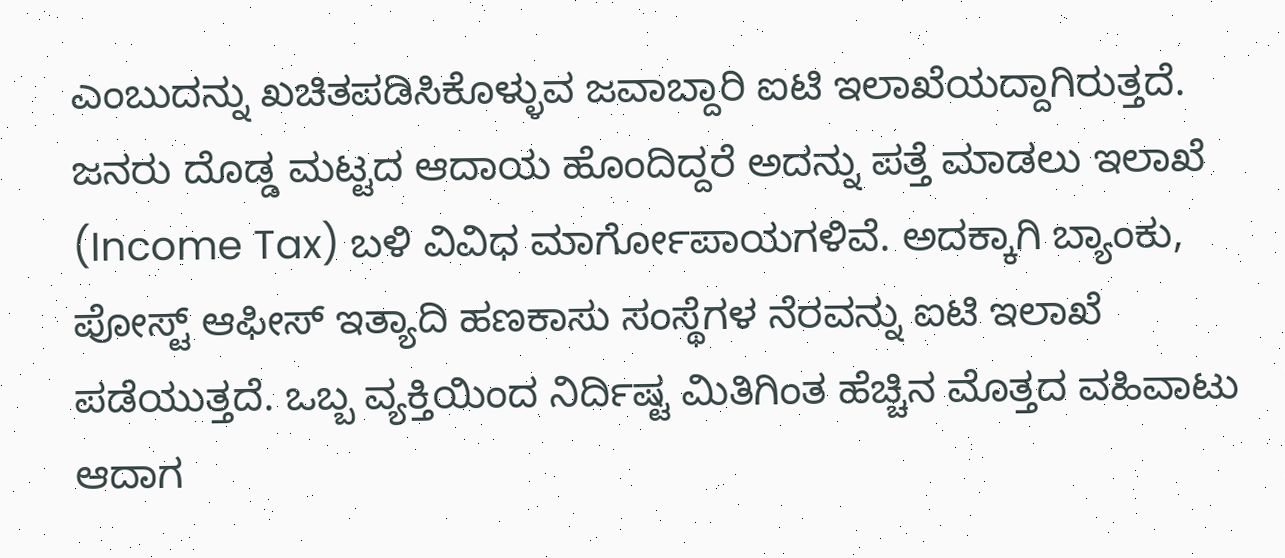ಎಂಬುದನ್ನು ಖಚಿತಪಡಿಸಿಕೊಳ್ಳುವ ಜವಾಬ್ದಾರಿ ಐಟಿ ಇಲಾಖೆಯದ್ದಾಗಿರುತ್ತದೆ. ಜನರು ದೊಡ್ಡ ಮಟ್ಟದ ಆದಾಯ ಹೊಂದಿದ್ದರೆ ಅದನ್ನು ಪತ್ತೆ ಮಾಡಲು ಇಲಾಖೆ (Income Tax) ಬಳಿ ವಿವಿಧ ಮಾರ್ಗೋಪಾಯಗಳಿವೆ. ಅದಕ್ಕಾಗಿ ಬ್ಯಾಂಕು, ಪೋಸ್ಟ್ ಆಫೀಸ್ ಇತ್ಯಾದಿ ಹಣಕಾಸು ಸಂಸ್ಥೆಗಳ ನೆರವನ್ನು ಐಟಿ ಇಲಾಖೆ ಪಡೆಯುತ್ತದೆ. ಒಬ್ಬ ವ್ಯಕ್ತಿಯಿಂದ ನಿರ್ದಿಷ್ಟ ಮಿತಿಗಿಂತ ಹೆಚ್ಚಿನ ಮೊತ್ತದ ವಹಿವಾಟು ಆದಾಗ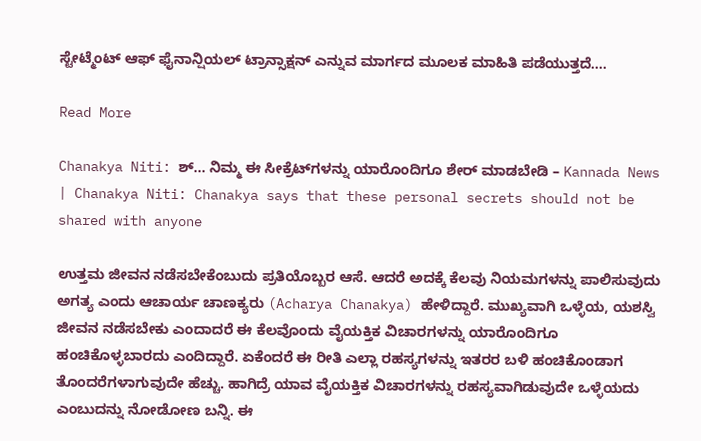ಸ್ಟೇಟ್ಮೆಂಟ್ ಆಫ್ ಫೈನಾನ್ಷಿಯಲ್ ಟ್ರಾನ್ಸಾಕ್ಷನ್ ಎನ್ನುವ ಮಾರ್ಗದ ಮೂಲಕ ಮಾಹಿತಿ ಪಡೆಯುತ್ತದೆ….

Read More

Chanakya Niti: ಶ್… ನಿಮ್ಮ ಈ ಸೀಕ್ರೆಟ್‌ಗಳನ್ನು ಯಾರೊಂದಿಗೂ ಶೇರ್‌ ಮಾಡಬೇಡಿ – Kannada News | Chanakya Niti: Chanakya says that these personal secrets should not be shared with anyone

ಉತ್ತಮ ಜೀವನ ನಡೆಸಬೇಕೆಂಬುದು ಪ್ರತಿಯೊಬ್ಬರ ಆಸೆ. ಆದರೆ ಅದಕ್ಕೆ ಕೆಲವು ನಿಯಮಗಳನ್ನು ಪಾಲಿಸುವುದು ಅಗತ್ಯ ಎಂದು ಆಚಾರ್ಯ ಚಾಣಕ್ಯರು (Acharya Chanakya) ಹೇಳಿದ್ದಾರೆ. ಮುಖ್ಯವಾಗಿ ಒಳ್ಳೆಯ, ಯಶಸ್ವಿ ಜೀವನ ನಡೆಸಬೇಕು ಎಂದಾದರೆ ಈ ಕೆಲವೊಂದು ವೈಯಕ್ತಿಕ ವಿಚಾರಗಳನ್ನು ಯಾರೊಂದಿಗೂ ಹಂಚಿಕೊಳ್ಳಬಾರದು ಎಂದಿದ್ದಾರೆ. ಏಕೆಂದರೆ ಈ ರೀತಿ ಎಲ್ಲಾ ರಹಸ್ಯಗಳನ್ನು ಇತರರ ಬಳಿ ಹಂಚಿಕೊಂಡಾಗ ತೊಂದರೆಗಳಾಗುವುದೇ ಹೆಚ್ಚು. ಹಾಗಿದ್ರೆ ಯಾವ ವೈಯಕ್ತಿಕ ವಿಚಾರಗಳನ್ನು ರಹಸ್ಯವಾಗಿಡುವುದೇ ಒಳ್ಳೆಯದು ಎಂಬುದನ್ನು ನೋಡೋಣ ಬನ್ನಿ. ಈ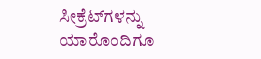ಸೀಕ್ರೆಟ್‌ಗಳನ್ನು ಯಾರೊಂದಿಗೂ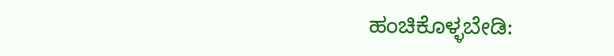ಹಂಚಿಕೊಳ್ಳಬೇಡಿ: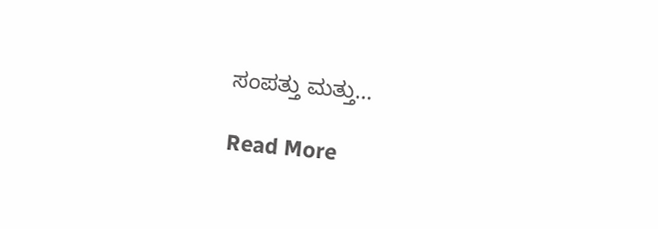ಸಂಪತ್ತು ಮತ್ತು…

Read More